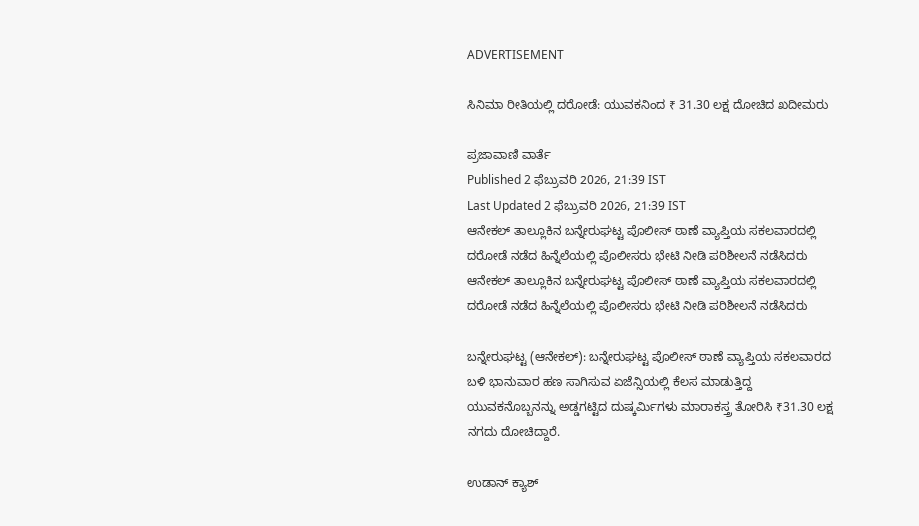ADVERTISEMENT

ಸಿನಿಮಾ ರೀತಿಯಲ್ಲಿ ದರೋಡೆ: ಯುವಕನಿಂದ ₹ 31.30 ಲಕ್ಷ ದೋಚಿದ ಖದೀಮರು

ಪ್ರಜಾವಾಣಿ ವಾರ್ತೆ
Published 2 ಫೆಬ್ರುವರಿ 2026, 21:39 IST
Last Updated 2 ಫೆಬ್ರುವರಿ 2026, 21:39 IST
ಆನೇಕಲ್ ತಾಲ್ಲೂಕಿನ ಬನ್ನೇರುಘಟ್ಟ ಪೊಲೀಸ್ ಠಾಣೆ ವ್ಯಾಪ್ತಿಯ ಸಕಲವಾರದಲ್ಲಿ ದರೋಡೆ ನಡೆದ ಹಿನ್ನೆಲೆಯಲ್ಲಿ ಪೊಲೀಸರು ಭೇಟಿ ನೀಡಿ ಪರಿಶೀಲನೆ ನಡೆಸಿದರು
ಆನೇಕಲ್ ತಾಲ್ಲೂಕಿನ ಬನ್ನೇರುಘಟ್ಟ ಪೊಲೀಸ್ ಠಾಣೆ ವ್ಯಾಪ್ತಿಯ ಸಕಲವಾರದಲ್ಲಿ ದರೋಡೆ ನಡೆದ ಹಿನ್ನೆಲೆಯಲ್ಲಿ ಪೊಲೀಸರು ಭೇಟಿ ನೀಡಿ ಪರಿಶೀಲನೆ ನಡೆಸಿದರು

ಬನ್ನೇರುಘಟ್ಟ (ಆನೇಕಲ್): ಬನ್ನೇರುಘಟ್ಟ ಪೊಲೀಸ್‌ ಠಾಣೆ ವ್ಯಾಪ್ತಿಯ ಸಕಲವಾರದ ಬಳಿ ಭಾನುವಾರ ಹಣ ಸಾಗಿಸುವ ಏಜೆನ್ಸಿಯಲ್ಲಿ ಕೆಲಸ ಮಾಡುತ್ತಿದ್ದ ಯುವಕನೊಬ್ಬನನ್ನು ಅಡ್ಡಗಟ್ಟಿದ ದುಷ್ಕರ್ಮಿಗಳು ಮಾರಾಕಸ್ತ್ರ ತೋರಿಸಿ ₹31.30 ಲಕ್ಷ ನಗದು ದೋಚಿದ್ದಾರೆ.

ಉಡಾನ್‌ ಕ್ಯಾಶ್‌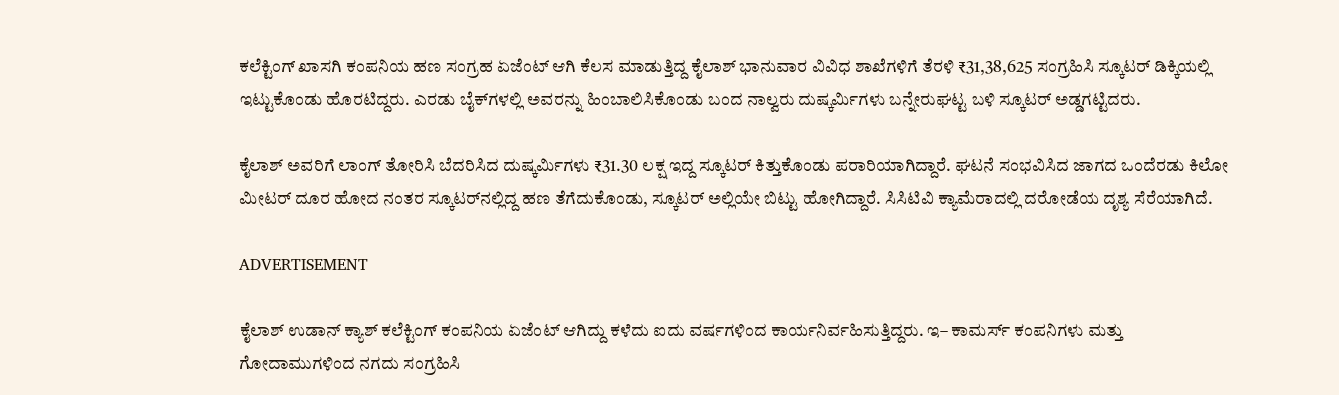ಕಲೆಕ್ಟಿಂಗ್‌ ಖಾಸಗಿ ಕಂಪನಿಯ ಹಣ ಸಂಗ್ರಹ ಏಜೆಂಟ್‌ ಆಗಿ ಕೆಲಸ ಮಾಡುತ್ತಿದ್ದ ಕೈಲಾಶ್‌ ಭಾನುವಾರ ವಿವಿಧ ಶಾಖೆಗಳಿಗೆ ತೆರಳಿ ₹31,38,625 ಸಂಗ್ರಹಿಸಿ ಸ್ಕೂಟರ್‌ ಡಿಕ್ಕಿಯಲ್ಲಿ ಇಟ್ಟುಕೊಂಡು ಹೊರಟಿದ್ದರು. ಎರಡು ಬೈಕ್‌ಗಳಲ್ಲಿ ಅವರನ್ನು ಹಿಂಬಾಲಿಸಿಕೊಂಡು ಬಂದ ನಾಲ್ವರು ದುಷ್ಕರ್ಮಿಗಳು ಬನ್ನೇರುಘಟ್ಟ ಬಳಿ ಸ್ಕೂಟರ್‌ ಅಡ್ಡಗಟ್ಟಿದರು.

ಕೈಲಾಶ್‌ ಅವರಿಗೆ ಲಾಂಗ್‌ ತೋರಿಸಿ ಬೆದರಿಸಿದ ದುಷ್ಕರ್ಮಿಗಳು ₹31.30 ಲಕ್ಷ ಇದ್ದ ಸ್ಕೂಟರ್‌ ಕಿತ್ತುಕೊಂಡು ಪರಾರಿಯಾಗಿದ್ದಾರೆ. ಘಟನೆ ಸಂಭವಿಸಿದ ಜಾಗದ ಒಂದೆರಡು ಕಿಲೋ ಮೀಟರ್‌ ದೂರ ಹೋದ ನಂತರ ಸ್ಕೂಟರ್‌ನಲ್ಲಿದ್ದ ಹಣ ತೆಗೆದುಕೊಂಡು, ಸ್ಕೂಟರ್‌ ಅಲ್ಲಿಯೇ ಬಿಟ್ಟು ಹೋಗಿದ್ದಾರೆ. ಸಿಸಿಟಿವಿ ಕ್ಯಾಮೆರಾದಲ್ಲಿ ದರೋಡೆಯ ದೃಶ್ಯ ಸೆರೆಯಾಗಿದೆ.

ADVERTISEMENT

ಕೈಲಾಶ್‌ ಉಡಾನ್‌ ಕ್ಯಾಶ್‌ ಕಲೆಕ್ಟಿಂಗ್ ಕಂಪನಿಯ ಏಜೆಂಟ್‌ ಆಗಿದ್ದು ಕಳೆದು ಐದು ವರ್ಷಗಳಿಂದ ಕಾರ್ಯನಿರ್ವಹಿಸುತ್ತಿದ್ದರು. ಇ– ಕಾಮರ್ಸ್‌ ಕಂಪನಿಗಳು ಮತ್ತು ಗೋದಾಮುಗಳಿಂದ ನಗದು ಸಂಗ್ರಹಿಸಿ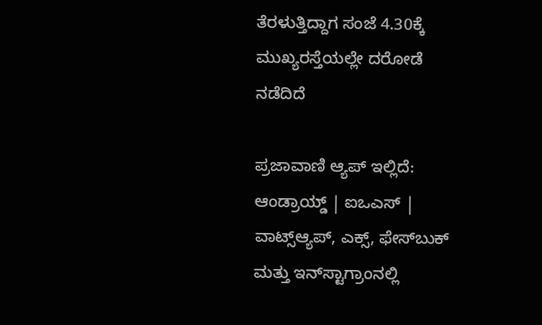ತೆರಳುತ್ತಿದ್ದಾಗ ಸಂಜೆ 4.30ಕ್ಕೆ ಮುಖ್ಯರಸ್ತೆಯಲ್ಲೇ ದರೋಡೆ ನಡೆದಿದೆ

ಪ್ರಜಾವಾಣಿ ಆ್ಯಪ್ ಇಲ್ಲಿದೆ: ಆಂಡ್ರಾಯ್ಡ್ | ಐಒಎಸ್ | ವಾಟ್ಸ್ಆ್ಯಪ್, ಎಕ್ಸ್, ಫೇಸ್‌ಬುಕ್ ಮತ್ತು ಇನ್‌ಸ್ಟಾಗ್ರಾಂನಲ್ಲಿ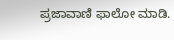ಪ್ರಜಾವಾಣಿ ಫಾಲೋ ಮಾಡಿ.